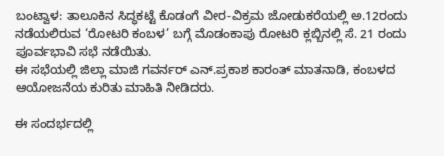ಬಂಟ್ವಾಳ: ತಾಲೂಕಿನ ಸಿದ್ಧಕಟ್ಟೆ ಕೊಡಂಗೆ ವೀರ-ವಿಕ್ರಮ ಜೋಡುಕರೆಯಲ್ಲಿ ಅ.12ರಂದು ನಡೆಯಲಿರುವ ‘ರೋಟರಿ ಕಂಬಳ’ ಬಗ್ಗೆ ಮೊಡಂಕಾಪು ರೋಟರಿ ಕ್ಲಬ್ಬಿನಲ್ಲಿ ಸೆ. 21 ರಂದು ಪೂರ್ವಭಾವಿ ಸಭೆ ನಡೆಯಿತು.
ಈ ಸಭೆಯಲ್ಲಿ ಜಿಲ್ಲಾ ಮಾಜಿ ಗವರ್ನರ್ ಎನ್.ಪ್ರಕಾಶ ಕಾರಂತ್ ಮಾತನಾಡಿ, ಕಂಬಳದ ಆಯೋಜನೆಯ ಕುರಿತು ಮಾಹಿತಿ ನೀಡಿದರು.

ಈ ಸಂದರ್ಭದಲ್ಲಿ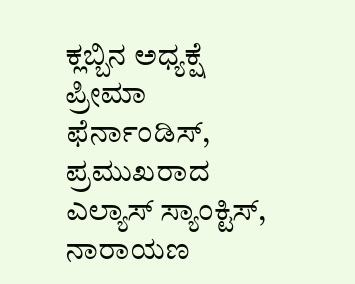ಕ್ಲಬ್ಬಿನ ಅಧ್ಯಕ್ಷೆ ಪ್ರೀಮಾ ಫೆರ್ನಾಂಡಿಸ್, ಪ್ರಮುಖರಾದ ಎಲ್ಯಾಸ್ ಸ್ಯಾಂಕ್ಟಿಸ್, ನಾರಾಯಣ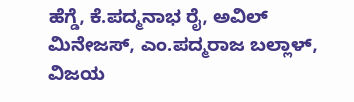ಹೆಗ್ಡೆ, ಕೆ.ಪದ್ಮನಾಭ ರೈ, ಅವಿಲ್ ಮಿನೇಜಸ್, ಎಂ.ಪದ್ಮರಾಜ ಬಲ್ಲಾಳ್, ವಿಜಯ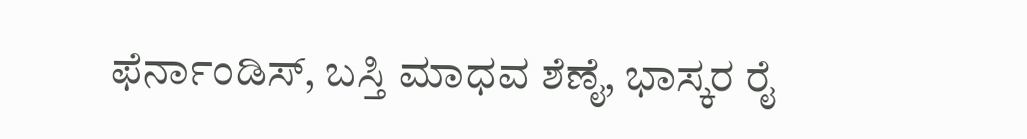ಫೆರ್ನಾಂಡಿಸ್, ಬಸ್ತಿ ಮಾಧವ ಶೆಣೈ, ಭಾಸ್ಕರ ರೈ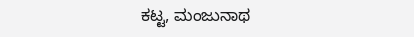ಕಟ್ಟ, ಮಂಜುನಾಥ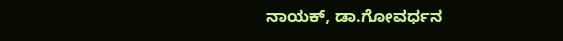ನಾಯಕ್, ಡಾ.ಗೋವರ್ಧನ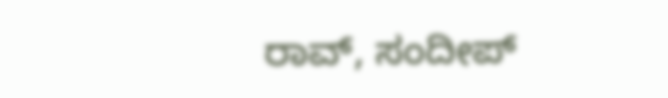ರಾವ್, ಸಂದೀಪ್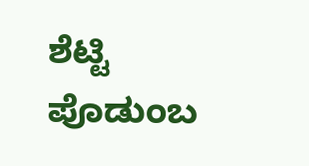ಶೆಟ್ಟಿ ಪೊಡುಂಬ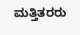ಮತ್ತಿತರರು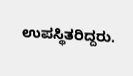ಉಪಸ್ಥಿತರಿದ್ದರು.